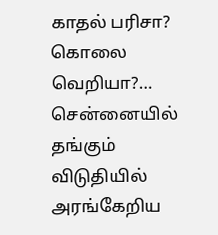காதல் பரிசா? கொலை வெறியா?… சென்னையில் தங்கும் விடுதியில் அரங்கேறிய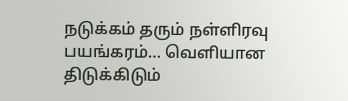நடுக்கம் தரும் நள்ளிரவு பயங்கரம்… வெளியான திடுக்கிடும்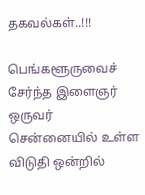தகவல்கள்..!!!

பெங்களூருவைச் சேர்ந்த இளைஞர் ஒருவர் சென்னையில் உள்ள விடுதி ஒன்றில்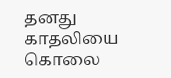தனது காதலியை கொலை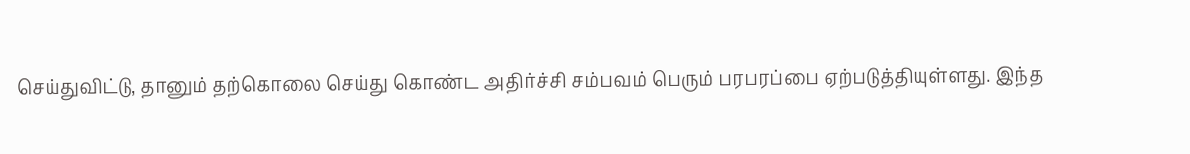செய்துவிட்டு, தானும் தற்கொலை செய்து கொண்ட அதிர்ச்சி சம்பவம் பெரும் பரபரப்பை ஏற்படுத்தியுள்ளது. இந்த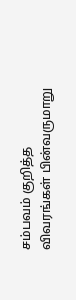சம்பவம் குறித்த விவரங்கள் பின்வருமாறு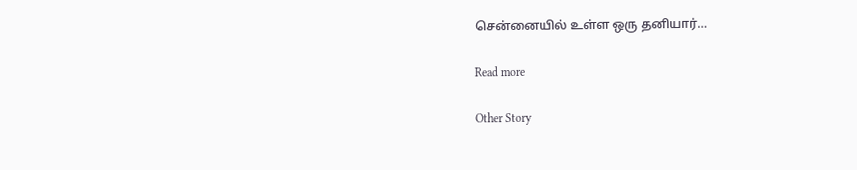சென்னையில் உள்ள ஒரு தனியார்…

Read more

Other Story